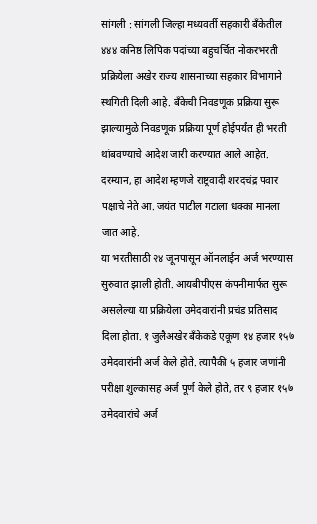सांगली : सांगली जिल्हा मध्यवर्ती सहकारी बँकेतील ४४४ कनिष्ठ लिपिक पदांच्या बहुचर्चित नोकरभरती प्रक्रियेला अखेर राज्य शासनाच्या सहकार विभागाने स्थगिती दिली आहे. बँकेची निवडणूक प्रक्रिया सुरू झाल्यामुळे निवडणूक प्रक्रिया पूर्ण होईपर्यंत ही भरती थांबवण्याचे आदेश जारी करण्यात आले आहेत. दरम्यान, हा आदेश म्हणजे राष्ट्रवादी शरदचंद्र पवार पक्षाचे नेते आ. जयंत पाटील गटाला धक्का मानला जात आहे.
या भरतीसाठी २४ जूनपासून ऑनलाईन अर्ज भरण्यास सुरुवात झाली होती. आयबीपीएस कंपनीमार्फत सुरू असलेल्या या प्रक्रियेला उमेदवारांनी प्रचंड प्रतिसाद दिला होता. १ जुलैअखेर बँकेकडे एकूण १४ हजार १५७ उमेदवारांनी अर्ज केले होते. त्यापैकी ५ हजार जणांनी परीक्षा शुल्कासह अर्ज पूर्ण केले होते, तर ९ हजार १५७ उमेदवारांचे अर्ज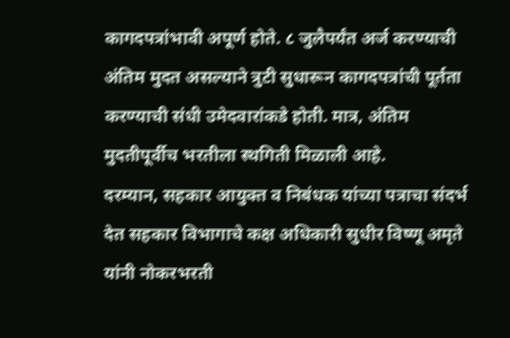कागदपत्रांभावी अपूर्ण होते. ८ जुलैपर्यंत अर्ज करण्याची अंतिम मुदत असल्याने त्रुटी सुधारून कागदपत्रांची पूर्तता करण्याची संधी उमेदवारांकडे होती. मात्र, अंतिम मुदतीपूर्वीच भरतीला स्थगिती मिळाली आहे.
दरम्यान, सहकार आयुक्त व निबंधक यांच्या पत्राचा संदर्भ देत सहकार विभागाचे कक्ष अधिकारी सुधीर विष्णू अमृते यांनी नोकरभरती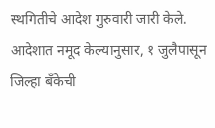स्थगितीचे आदेश गुरुवारी जारी केले. आदेशात नमूद केल्यानुसार, १ जुलैपासून जिल्हा बँकेची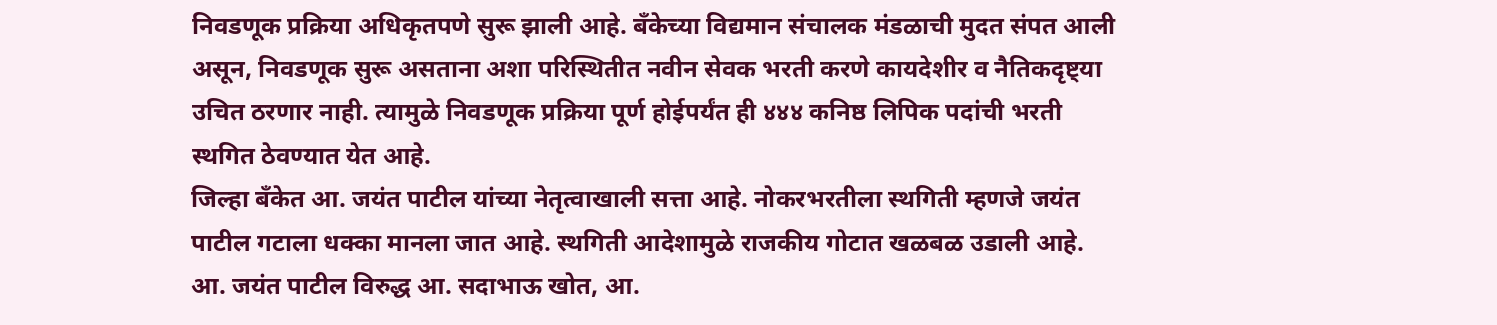निवडणूक प्रक्रिया अधिकृतपणे सुरू झाली आहे. बँकेच्या विद्यमान संचालक मंडळाची मुदत संपत आली असून, निवडणूक सुरू असताना अशा परिस्थितीत नवीन सेवक भरती करणे कायदेशीर व नैतिकदृष्ट्या उचित ठरणार नाही. त्यामुळे निवडणूक प्रक्रिया पूर्ण होईपर्यंत ही ४४४ कनिष्ठ लिपिक पदांची भरती स्थगित ठेवण्यात येत आहे.
जिल्हा बँकेत आ. जयंत पाटील यांच्या नेतृत्वाखाली सत्ता आहे. नोकरभरतीला स्थगिती म्हणजे जयंत पाटील गटाला धक्का मानला जात आहे. स्थगिती आदेशामुळे राजकीय गोटात खळबळ उडाली आहे. आ. जयंत पाटील विरुद्ध आ. सदाभाऊ खोत, आ.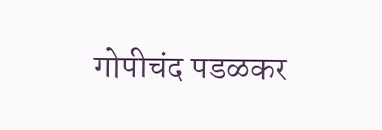गोपीचंद पडळकर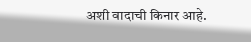अशी वादाची किनार आहे.